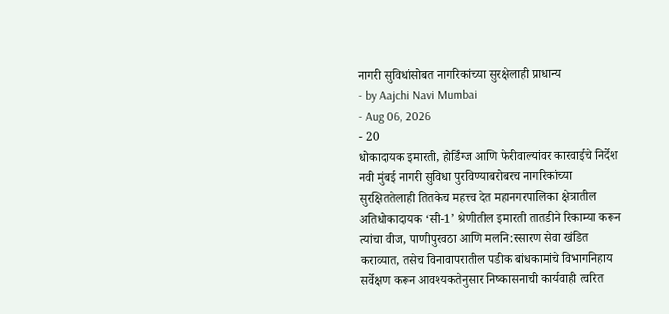नागरी सुविधांसोबत नागरिकांच्या सुरक्षेलाही प्राधान्य
- by Aajchi Navi Mumbai
- Aug 06, 2026
- 20
धोकादायक इमारती, होर्डिंग्ज आणि फेरीवाल्यांवर कारवाईचे निर्देश
नवी मुंबई नागरी सुविधा पुरविण्याबरोबरच नागरिकांच्या सुरक्षिततेलाही तितकेच महत्त्व देत महानगरपालिका क्षेत्रातील अतिधोकादायक ‘सी-1’ श्रेणीतील इमारती तातडीने रिकाम्या करून त्यांचा वीज, पाणीपुरवठा आणि मलनि:स्सारण सेवा खंडित कराव्यात, तसेच विनावापरातील पडीक बांधकामांचे विभागनिहाय सर्वेक्षण करून आवश्यकतेनुसार निष्कासनाची कार्यवाही त्वरित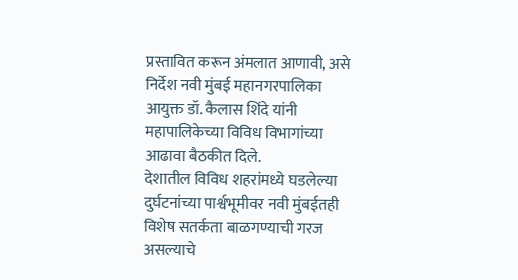प्रस्तावित करून अंमलात आणावी, असे निर्देश नवी मुंबई महानगरपालिका आयुक्त डॉ. कैलास शिंदे यांनी महापालिकेच्या विविध विभागांच्या आढावा बैठकीत दिले.
देशातील विविध शहरांमध्ये घडलेल्या दुर्घटनांच्या पार्श्वभूमीवर नवी मुंबईतही विशेष सतर्कता बाळगण्याची गरज असल्याचे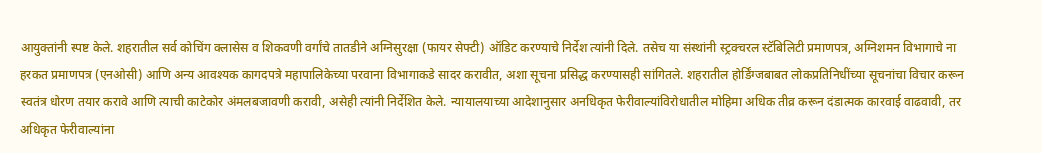आयुक्तांनी स्पष्ट केले. शहरातील सर्व कोचिंग क्लासेस व शिकवणी वर्गांचे तातडीने अग्निसुरक्षा (फायर सेफ्टी) ऑडिट करण्याचे निर्देश त्यांनी दिले. तसेच या संस्थांनी स्ट्रक्चरल स्टॅबिलिटी प्रमाणपत्र, अग्निशमन विभागाचे ना हरकत प्रमाणपत्र (एनओसी) आणि अन्य आवश्यक कागदपत्रे महापालिकेच्या परवाना विभागाकडे सादर करावीत, अशा सूचना प्रसिद्ध करण्यासही सांगितले. शहरातील होर्डिंग्जबाबत लोकप्रतिनिधींच्या सूचनांचा विचार करून स्वतंत्र धोरण तयार करावे आणि त्याची काटेकोर अंमलबजावणी करावी, असेही त्यांनी निर्देशित केले. न्यायालयाच्या आदेशानुसार अनधिकृत फेरीवाल्यांविरोधातील मोहिमा अधिक तीव्र करून दंडात्मक कारवाई वाढवावी, तर अधिकृत फेरीवाल्यांना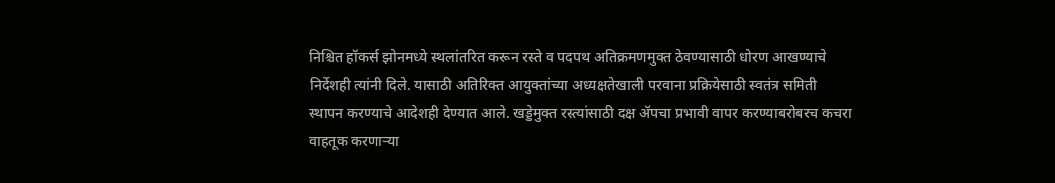निश्चित हॉकर्स झोनमध्ये स्थलांतरित करून रस्ते व पदपथ अतिक्रमणमुक्त ठेवण्यासाठी धोरण आखण्याचे निर्देशही त्यांनी दिले. यासाठी अतिरिक्त आयुक्तांच्या अध्यक्षतेखाली परवाना प्रक्रियेसाठी स्वतंत्र समिती स्थापन करण्याचे आदेशही देण्यात आले. खड्डेमुक्त रस्त्यांसाठी दक्ष ॲपचा प्रभावी वापर करण्याबरोबरच कचरा वाहतूक करणाऱ्या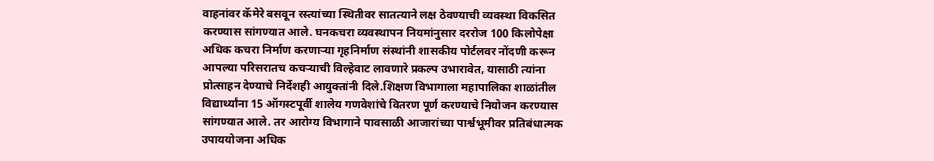वाहनांवर कॅमेरे बसवून रस्त्यांच्या स्थितीवर सातत्याने लक्ष ठेवण्याची व्यवस्था विकसित करण्यास सांगण्यात आले. घनकचरा व्यवस्थापन नियमांनुसार दररोज 100 किलोपेक्षा अधिक कचरा निर्माण करणाऱ्या गृहनिर्माण संस्थांनी शासकीय पोर्टलवर नोंदणी करून आपल्या परिसरातच कचऱ्याची विल्हेवाट लावणारे प्रकल्प उभारावेत, यासाठी त्यांना प्रोत्साहन देण्याचे निर्देशही आयुक्तांनी दिले.शिक्षण विभागाला महापालिका शाळांतील विद्यार्थ्यांना 15 ऑगस्टपूर्वी शालेय गणवेशांचे वितरण पूर्ण करण्याचे नियोजन करण्यास सांगण्यात आले. तर आरोग्य विभागाने पावसाळी आजारांच्या पार्श्वभूमीवर प्रतिबंधात्मक उपाययोजना अधिक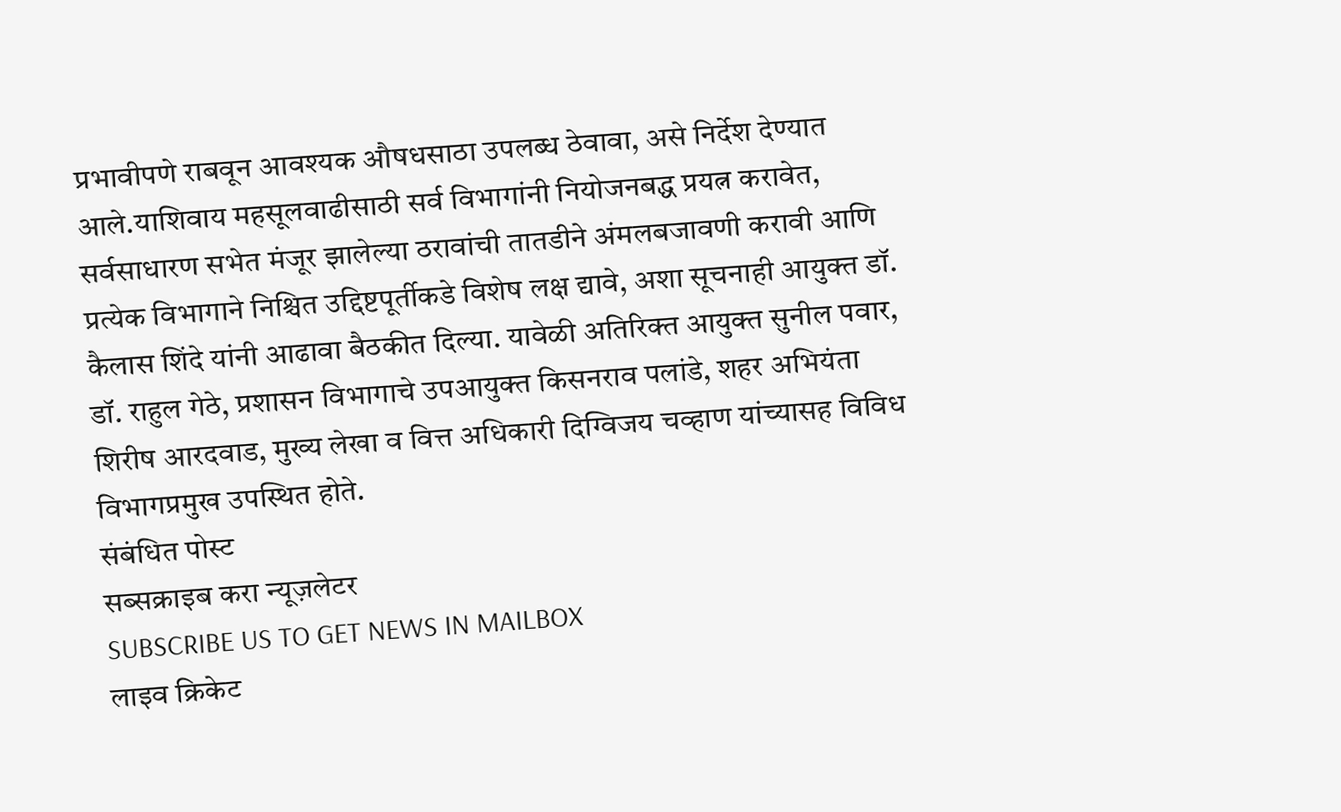प्रभावीपणे राबवून आवश्यक औषधसाठा उपलब्ध ठेवावा, असे निर्देश देण्यात आले.याशिवाय महसूलवाढीसाठी सर्व विभागांनी नियोजनबद्ध प्रयत्न करावेत, सर्वसाधारण सभेत मंजूर झालेल्या ठरावांची तातडीने अंमलबजावणी करावी आणि प्रत्येक विभागाने निश्चित उद्दिष्टपूर्तीकडे विशेष लक्ष द्यावे, अशा सूचनाही आयुक्त डॉ. कैलास शिंदे यांनी आढावा बैठकीत दिल्या. यावेळी अतिरिक्त आयुक्त सुनील पवार, डॉ. राहुल गेठे, प्रशासन विभागाचे उपआयुक्त किसनराव पलांडे, शहर अभियंता शिरीष आरदवाड, मुख्य लेखा व वित्त अधिकारी दिग्विजय चव्हाण यांच्यासह विविध विभागप्रमुख उपस्थित होते.
संबंधित पोस्ट
सब्सक्राइब करा न्यूज़लेटर
SUBSCRIBE US TO GET NEWS IN MAILBOX
लाइव क्रिकेट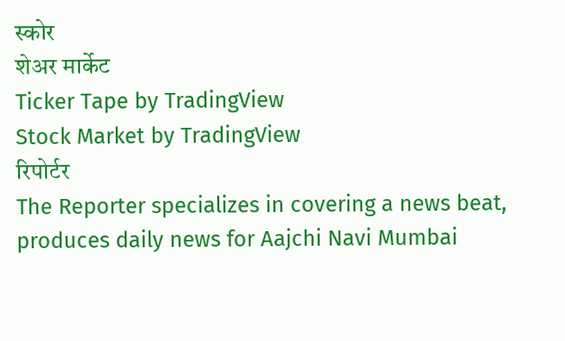स्कोर
शेअर मार्केट
Ticker Tape by TradingView
Stock Market by TradingView
रिपोर्टर
The Reporter specializes in covering a news beat, produces daily news for Aajchi Navi Mumbai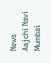News
Aajchi Navi Mumbai